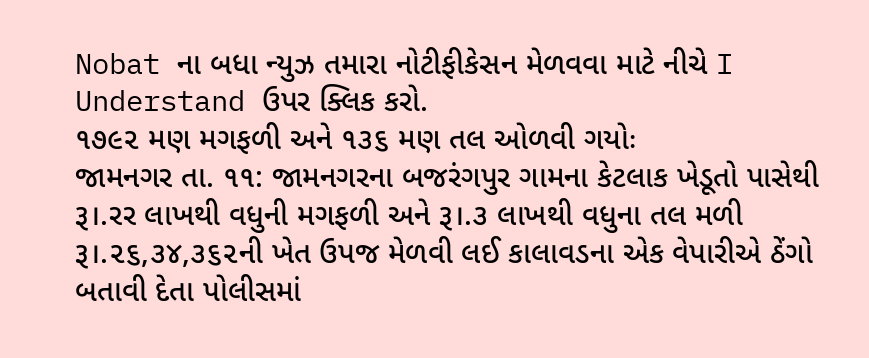Nobat ના બધા ન્યુઝ તમારા નોટીફીકેસન મેળવવા માટે નીચે I Understand ઉપર ક્લિક કરો.
૧૭૯૨ મણ મગફળી અને ૧૩૬ મણ તલ ઓળવી ગયોઃ
જામનગર તા. ૧૧: જામનગરના બજરંગપુર ગામના કેટલાક ખેડૂતો પાસેથી રૂ।.રર લાખથી વધુની મગફળી અને રૂ।.૩ લાખથી વધુના તલ મળી રૂ।.૨૬,૩૪,૩૬૨ની ખેત ઉપજ મેળવી લઈ કાલાવડના એક વેપારીએ ઠેંગો બતાવી દેતા પોલીસમાં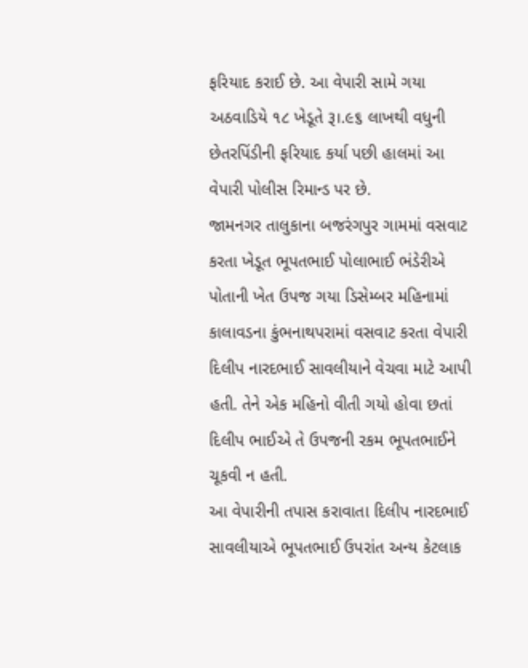ફરિયાદ કરાઈ છે. આ વેપારી સામે ગયા અઠવાડિયે ૧૮ ખેડૂતે રૂ।.૯૬ લાખથી વધુની છેતરપિંડીની ફરિયાદ કર્યા પછી હાલમાં આ વેપારી પોલીસ રિમાન્ડ પર છે.
જામનગર તાલુકાના બજરંગપુર ગામમાં વસવાટ કરતા ખેડૂત ભૂપતભાઈ પોલાભાઈ ભંડેરીએ પોતાની ખેત ઉપજ ગયા ડિસેમ્બર મહિનામાં કાલાવડના કુંભનાથપરામાં વસવાટ કરતા વેપારી દિલીપ નારદભાઈ સાવલીયાને વેચવા માટે આપી હતી. તેને એક મહિનો વીતી ગયો હોવા છતાં દિલીપ ભાઈએ તે ઉપજની રકમ ભૂપતભાઈને ચૂકવી ન હતી.
આ વેપારીની તપાસ કરાવાતા દિલીપ નારદભાઈ સાવલીયાએ ભૂપતભાઈ ઉપરાંત અન્ય કેટલાક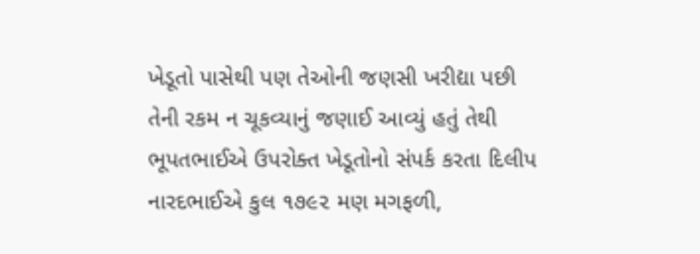ખેડૂતો પાસેથી પણ તેઓની જણસી ખરીદ્યા પછી તેની રકમ ન ચૂકવ્યાનું જણાઈ આવ્યું હતું તેથી ભૂપતભાઈએ ઉપરોક્ત ખેડૂતોનો સંપર્ક કરતા દિલીપ નારદભાઈએ કુલ ૧૭૯૨ મણ મગફળી,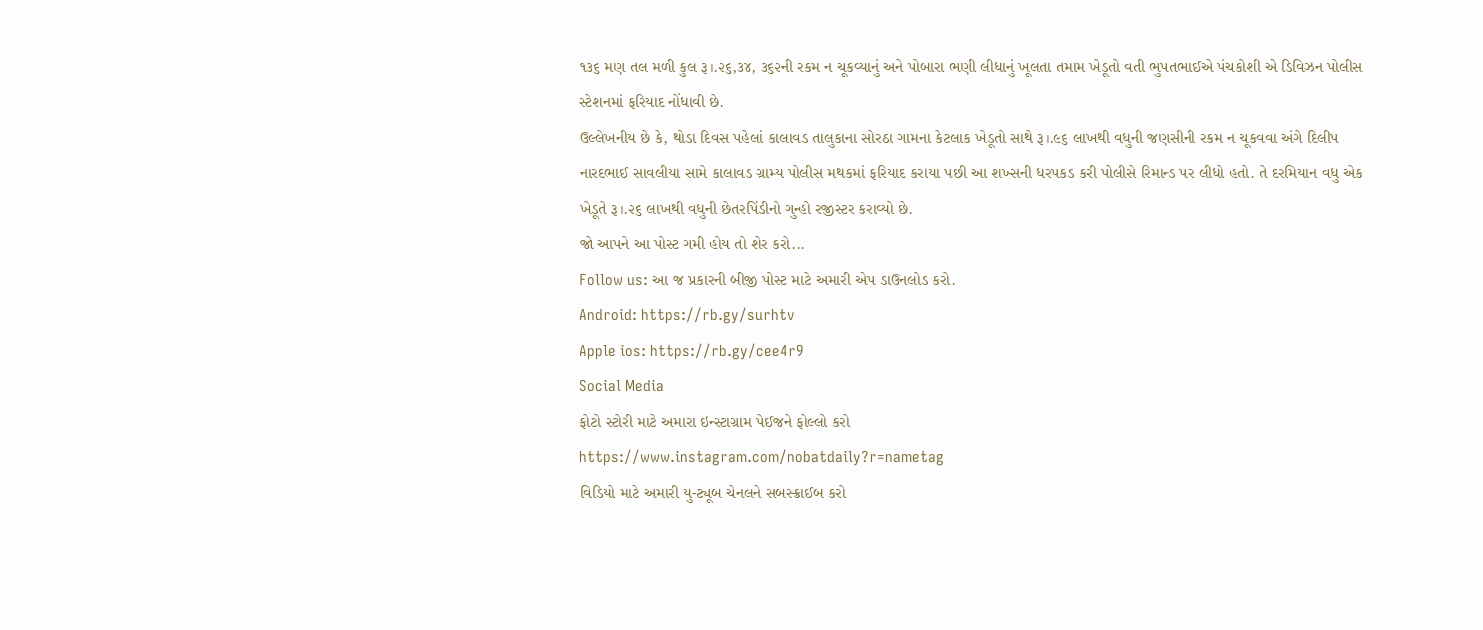૧૩૬ મણ તલ મળી કુલ રૂ।.૨૬,૩૪, ૩૬૨ની રકમ ન ચૂકવ્યાનું અને પોબારા ભણી લીધાનું ખૂલતા તમામ ખેડૂતો વતી ભુપતભાઈએ પંચકોશી એ ડિવિઝન પોલીસ સ્ટેશનમાં ફરિયાદ નોંધાવી છે.
ઉલ્લેખનીય છે કે, થોડા દિવસ પહેલાં કાલાવડ તાલુકાના સોરઠા ગામના કેટલાક ખેડૂતો સાથે રૂ।.૯૬ લાખથી વધુની જણસીની રકમ ન ચૂકવવા અંગે દિલીપ નારદભાઈ સાવલીયા સામે કાલાવડ ગ્રામ્ય પોલીસ મથકમાં ફરિયાદ કરાયા પછી આ શખ્સની ધરપકડ કરી પોલીસે રિમાન્ડ પર લીધો હતો. તે દરમિયાન વધુ એક ખેડૂતે રૂ।.૨૬ લાખથી વધુની છેતરપિંડીનો ગુન્હો રજીસ્ટર કરાવ્યો છે.
જો આપને આ પોસ્ટ ગમી હોય તો શેર કરો...
Follow us: આ જ પ્રકારની બીજી પોસ્ટ માટે અમારી એપ ડાઉનલોડ કરો.
Android: https://rb.gy/surhtv
Apple ios: https://rb.gy/cee4r9
Social Media
ફોટો સ્ટોરી માટે અમારા ઇન્સ્ટાગ્રામ પેઈજને ફોલ્લો કરો
https://www.instagram.com/nobatdaily?r=nametag
વિડિયો માટે અમારી યુ-ટ્યૂબ ચેનલને સબસ્ક્રાઈબ કરો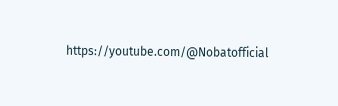https://youtube.com/@Nobatofficial